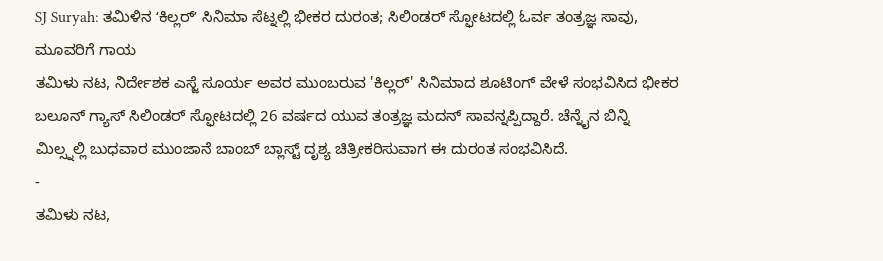SJ Suryah: ತಮಿಳಿನ ʻಕಿಲ್ಲರ್ʼ ಸಿನಿಮಾ ಸೆಟ್ನಲ್ಲಿ ಭೀಕರ ದುರಂತ; ಸಿಲಿಂಡರ್ ಸ್ಫೋಟದಲ್ಲಿ ಓರ್ವ ತಂತ್ರಜ್ಞ ಸಾವು, ಮೂವರಿಗೆ ಗಾಯ
ತಮಿಳು ನಟ, ನಿರ್ದೇಶಕ ಎಸ್ಜೆ ಸೂರ್ಯ ಅವರ ಮುಂಬರುವ 'ಕಿಲ್ಲರ್' ಸಿನಿಮಾದ ಶೂಟಿಂಗ್ ವೇಳೆ ಸಂಭವಿಸಿದ ಭೀಕರ ಬಲೂನ್ ಗ್ಯಾಸ್ ಸಿಲಿಂಡರ್ ಸ್ಫೋಟದಲ್ಲಿ 26 ವರ್ಷದ ಯುವ ತಂತ್ರಜ್ಞ ಮದನ್ ಸಾವನ್ನಪ್ಪಿದ್ದಾರೆ. ಚೆನ್ನೈನ ಬಿನ್ನಿ ಮಿಲ್ಸ್ನಲ್ಲಿ ಬುಧವಾರ ಮುಂಜಾನೆ ಬಾಂಬ್ ಬ್ಲಾಸ್ಟ್ ದೃಶ್ಯ ಚಿತ್ರೀಕರಿಸುವಾಗ ಈ ದುರಂತ ಸಂಭವಿಸಿದೆ.
-
ತಮಿಳು ನಟ,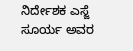ನಿರ್ದೇಶಕ ಎಸ್ಜೆ ಸೂರ್ಯ ಅವರ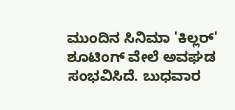ಮುಂದಿನ ಸಿನಿಮಾ 'ಕಿಲ್ಲರ್' ಶೂಟಿಂಗ್ ವೇಲೆ ಅವಘಡ ಸಂಭವಿಸಿದೆ. ಬುಧವಾರ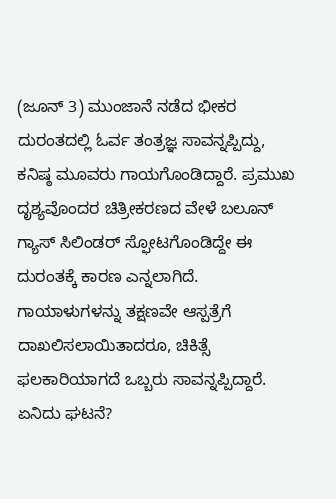(ಜೂನ್ 3) ಮುಂಜಾನೆ ನಡೆದ ಭೀಕರ ದುರಂತದಲ್ಲಿ ಓರ್ವ ತಂತ್ರಜ್ಞ ಸಾವನ್ನಪ್ಪಿದ್ದು, ಕನಿಷ್ಠ ಮೂವರು ಗಾಯಗೊಂಡಿದ್ದಾರೆ. ಪ್ರಮುಖ ದೃಶ್ಯವೊಂದರ ಚಿತ್ರೀಕರಣದ ವೇಳೆ ಬಲೂನ್ ಗ್ಯಾಸ್ ಸಿಲಿಂಡರ್ ಸ್ಫೋಟಗೊಂಡಿದ್ದೇ ಈ ದುರಂತಕ್ಕೆ ಕಾರಣ ಎನ್ನಲಾಗಿದೆ. ಗಾಯಾಳುಗಳನ್ನು ತಕ್ಷಣವೇ ಆಸ್ಪತ್ರೆಗೆ ದಾಖಲಿಸಲಾಯಿತಾದರೂ, ಚಿಕಿತ್ಸೆ ಫಲಕಾರಿಯಾಗದೆ ಒಬ್ಬರು ಸಾವನ್ನಪ್ಪಿದ್ದಾರೆ.
ಏನಿದು ಘಟನೆ?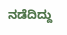ನಡೆದಿದ್ದು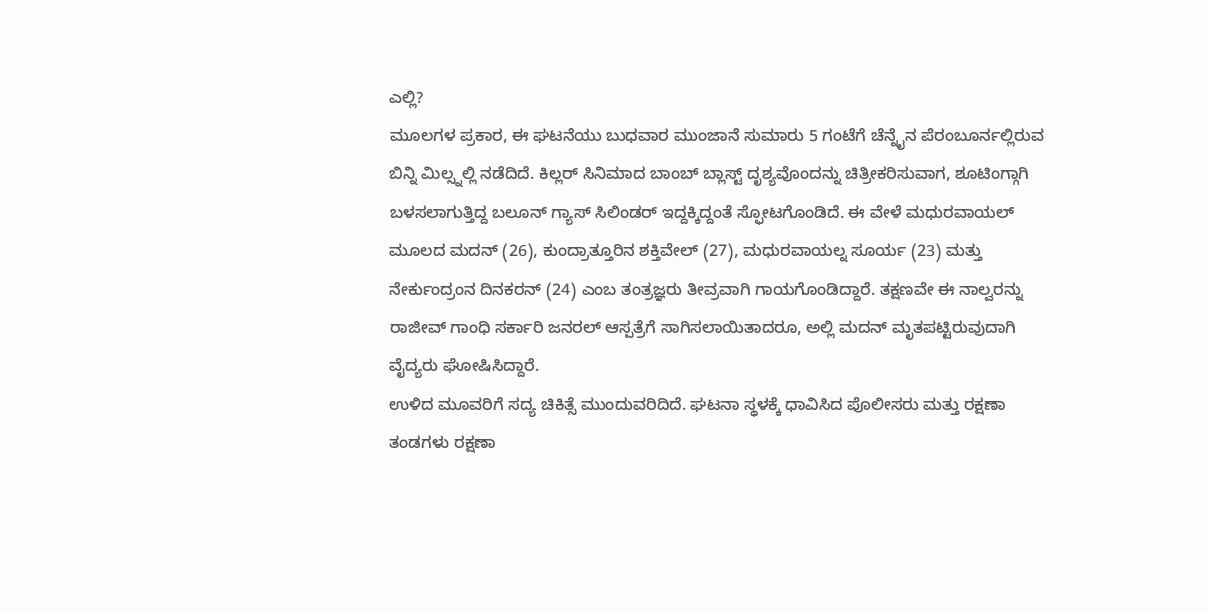ಎಲ್ಲಿ?
ಮೂಲಗಳ ಪ್ರಕಾರ, ಈ ಘಟನೆಯು ಬುಧವಾರ ಮುಂಜಾನೆ ಸುಮಾರು 5 ಗಂಟೆಗೆ ಚೆನ್ನೈನ ಪೆರಂಬೂರ್ನಲ್ಲಿರುವ ಬಿನ್ನಿ ಮಿಲ್ಸ್ನಲ್ಲಿ ನಡೆದಿದೆ. ಕಿಲ್ಲರ್ ಸಿನಿಮಾದ ಬಾಂಬ್ ಬ್ಲಾಸ್ಟ್ ದೃಶ್ಯವೊಂದನ್ನು ಚಿತ್ರೀಕರಿಸುವಾಗ, ಶೂಟಿಂಗ್ಗಾಗಿ ಬಳಸಲಾಗುತ್ತಿದ್ದ ಬಲೂನ್ ಗ್ಯಾಸ್ ಸಿಲಿಂಡರ್ ಇದ್ದಕ್ಕಿದ್ದಂತೆ ಸ್ಫೋಟಗೊಂಡಿದೆ. ಈ ವೇಳೆ ಮಧುರವಾಯಲ್ ಮೂಲದ ಮದನ್ (26), ಕುಂದ್ರಾತ್ತೂರಿನ ಶಕ್ತಿವೇಲ್ (27), ಮಧುರವಾಯಲ್ನ ಸೂರ್ಯ (23) ಮತ್ತು ನೇರ್ಕುಂದ್ರಂನ ದಿನಕರನ್ (24) ಎಂಬ ತಂತ್ರಜ್ಞರು ತೀವ್ರವಾಗಿ ಗಾಯಗೊಂಡಿದ್ದಾರೆ. ತಕ್ಷಣವೇ ಈ ನಾಲ್ವರನ್ನು ರಾಜೀವ್ ಗಾಂಧಿ ಸರ್ಕಾರಿ ಜನರಲ್ ಆಸ್ಪತ್ರೆಗೆ ಸಾಗಿಸಲಾಯಿತಾದರೂ, ಅಲ್ಲಿ ಮದನ್ ಮೃತಪಟ್ಟಿರುವುದಾಗಿ ವೈದ್ಯರು ಘೋಷಿಸಿದ್ದಾರೆ.
ಉಳಿದ ಮೂವರಿಗೆ ಸದ್ಯ ಚಿಕಿತ್ಸೆ ಮುಂದುವರಿದಿದೆ. ಘಟನಾ ಸ್ಥಳಕ್ಕೆ ಧಾವಿಸಿದ ಪೊಲೀಸರು ಮತ್ತು ರಕ್ಷಣಾ ತಂಡಗಳು ರಕ್ಷಣಾ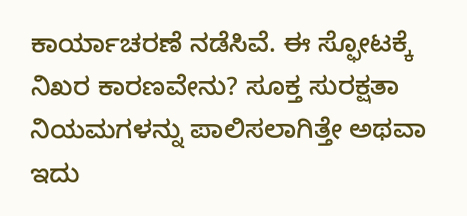ಕಾರ್ಯಾಚರಣೆ ನಡೆಸಿವೆ. ಈ ಸ್ಫೋಟಕ್ಕೆ ನಿಖರ ಕಾರಣವೇನು? ಸೂಕ್ತ ಸುರಕ್ಷತಾ ನಿಯಮಗಳನ್ನು ಪಾಲಿಸಲಾಗಿತ್ತೇ ಅಥವಾ ಇದು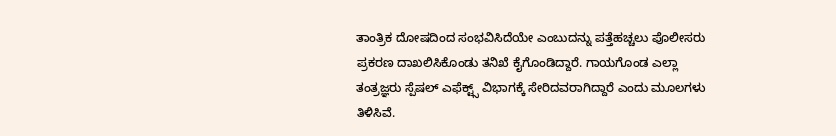ತಾಂತ್ರಿಕ ದೋಷದಿಂದ ಸಂಭವಿಸಿದೆಯೇ ಎಂಬುದನ್ನು ಪತ್ತೆಹಚ್ಚಲು ಪೊಲೀಸರು ಪ್ರಕರಣ ದಾಖಲಿಸಿಕೊಂಡು ತನಿಖೆ ಕೈಗೊಂಡಿದ್ದಾರೆ. ಗಾಯಗೊಂಡ ಎಲ್ಲಾ ತಂತ್ರಜ್ಞರು ಸ್ಪೆಷಲ್ ಎಫೆಕ್ಟ್ಸ್ ವಿಭಾಗಕ್ಕೆ ಸೇರಿದವರಾಗಿದ್ದಾರೆ ಎಂದು ಮೂಲಗಳು ತಿಳಿಸಿವೆ.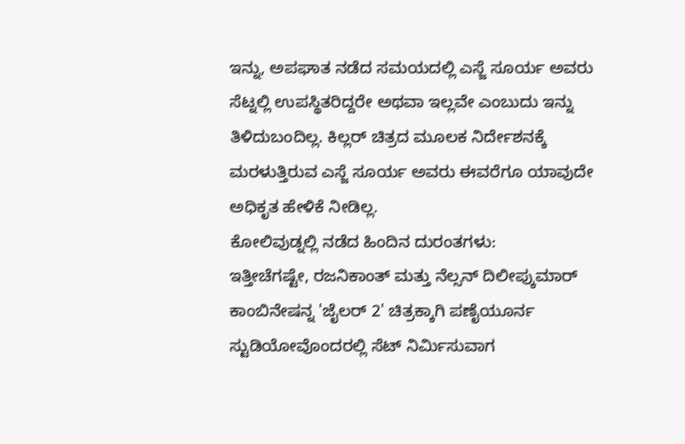ಇನ್ನು, ಅಪಘಾತ ನಡೆದ ಸಮಯದಲ್ಲಿ ಎಸ್ಜೆ ಸೂರ್ಯ ಅವರು ಸೆಟ್ನಲ್ಲಿ ಉಪಸ್ಥಿತರಿದ್ದರೇ ಅಥವಾ ಇಲ್ಲವೇ ಎಂಬುದು ಇನ್ನು ತಿಳಿದುಬಂದಿಲ್ಲ. ಕಿಲ್ಲರ್ ಚಿತ್ರದ ಮೂಲಕ ನಿರ್ದೇಶನಕ್ಕೆ ಮರಳುತ್ತಿರುವ ಎಸ್ಜೆ ಸೂರ್ಯ ಅವರು ಈವರೆಗೂ ಯಾವುದೇ ಅಧಿಕೃತ ಹೇಳಿಕೆ ನೀಡಿಲ್ಲ.
ಕೋಲಿವುಡ್ನಲ್ಲಿ ನಡೆದ ಹಿಂದಿನ ದುರಂತಗಳು:
ಇತ್ತೀಚೆಗಷ್ಟೇ, ರಜನಿಕಾಂತ್ ಮತ್ತು ನೆಲ್ಸನ್ ದಿಲೀಪ್ಕುಮಾರ್ ಕಾಂಬಿನೇಷನ್ನ 'ಜೈಲರ್ 2' ಚಿತ್ರಕ್ಕಾಗಿ ಪಣೈಯೂರ್ನ ಸ್ಟುಡಿಯೋವೊಂದರಲ್ಲಿ ಸೆಟ್ ನಿರ್ಮಿಸುವಾಗ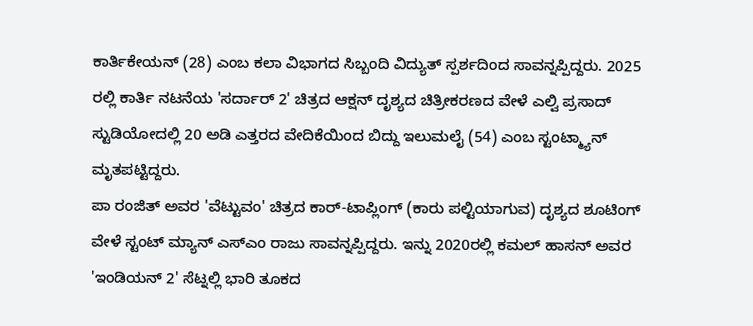ಕಾರ್ತಿಕೇಯನ್ (28) ಎಂಬ ಕಲಾ ವಿಭಾಗದ ಸಿಬ್ಬಂದಿ ವಿದ್ಯುತ್ ಸ್ಪರ್ಶದಿಂದ ಸಾವನ್ನಪ್ಪಿದ್ದರು. 2025 ರಲ್ಲಿ ಕಾರ್ತಿ ನಟನೆಯ 'ಸರ್ದಾರ್ 2' ಚಿತ್ರದ ಆಕ್ಷನ್ ದೃಶ್ಯದ ಚಿತ್ರೀಕರಣದ ವೇಳೆ ಎಲ್ವಿ ಪ್ರಸಾದ್ ಸ್ಟುಡಿಯೋದಲ್ಲಿ 20 ಅಡಿ ಎತ್ತರದ ವೇದಿಕೆಯಿಂದ ಬಿದ್ದು ಇಲುಮಲೈ (54) ಎಂಬ ಸ್ಟಂಟ್ಮ್ಯಾನ್ ಮೃತಪಟ್ಟಿದ್ದರು.
ಪಾ ರಂಜಿತ್ ಅವರ 'ವೆಟ್ಟುವಂ' ಚಿತ್ರದ ಕಾರ್-ಟಾಪ್ಲಿಂಗ್ (ಕಾರು ಪಲ್ಟಿಯಾಗುವ) ದೃಶ್ಯದ ಶೂಟಿಂಗ್ ವೇಳೆ ಸ್ಟಂಟ್ ಮ್ಯಾನ್ ಎಸ್ಎಂ ರಾಜು ಸಾವನ್ನಪ್ಪಿದ್ದರು. ಇನ್ನು 2020ರಲ್ಲಿ ಕಮಲ್ ಹಾಸನ್ ಅವರ 'ಇಂಡಿಯನ್ 2' ಸೆಟ್ನಲ್ಲಿ ಭಾರಿ ತೂಕದ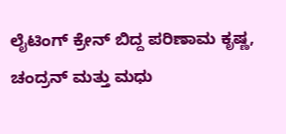ಲೈಟಿಂಗ್ ಕ್ರೇನ್ ಬಿದ್ದ ಪರಿಣಾಮ ಕೃಷ್ಣ, ಚಂದ್ರನ್ ಮತ್ತು ಮಧು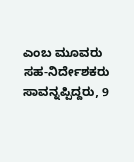ಎಂಬ ಮೂವರು ಸಹ-ನಿರ್ದೇಶಕರು ಸಾವನ್ನಪ್ಪಿದ್ದರು, 9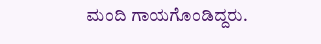ಮಂದಿ ಗಾಯಗೊಂಡಿದ್ದರು.